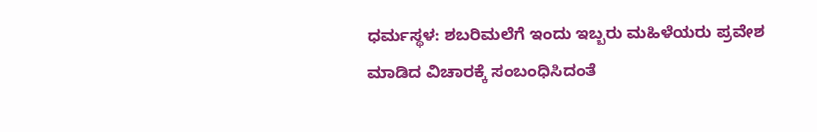ಧರ್ಮಸ್ಥಳ: ಶಬರಿಮಲೆಗೆ ಇಂದು ಇಬ್ಬರು ಮಹಿಳೆಯರು ಪ್ರವೇಶ ಮಾಡಿದ ವಿಚಾರಕ್ಕೆ ಸಂಬಂಧಿಸಿದಂತೆ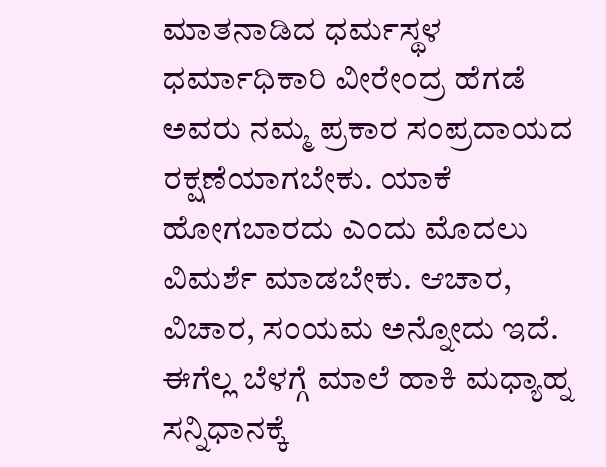ಮಾತನಾಡಿದ ಧರ್ಮಸ್ಥಳ ಧರ್ಮಾಧಿಕಾರಿ ವೀರೇಂದ್ರ ಹೆಗಡೆ ಅವರು ನಮ್ಮ ಪ್ರಕಾರ ಸಂಪ್ರದಾಯದ ರಕ್ಷಣೆಯಾಗಬೇಕು. ಯಾಕೆ ಹೋಗಬಾರದು ಎಂದು ಮೊದಲು ವಿಮರ್ಶೆ ಮಾಡಬೇಕು. ಆಚಾರ, ವಿಚಾರ, ಸಂಯಮ ಅನ್ನೋದು ಇದೆ. ಈಗೆಲ್ಲ ಬೆಳಗ್ಗೆ ಮಾಲೆ ಹಾಕಿ ಮಧ್ಯಾಹ್ನ ಸನ್ನಿಧಾನಕ್ಕೆ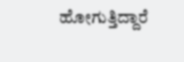ಹೋಗುತ್ತಿದ್ದಾರೆ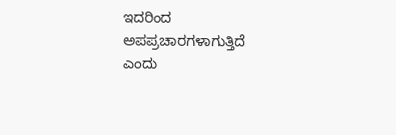ಇದರಿಂದ ಅಪಪ್ರಚಾರಗಳಾಗುತ್ತಿದೆ ಎಂದು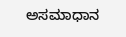ಅಸಮಾಧಾನ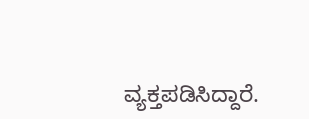ವ್ಯಕ್ತಪಡಿಸಿದ್ದಾರೆ.